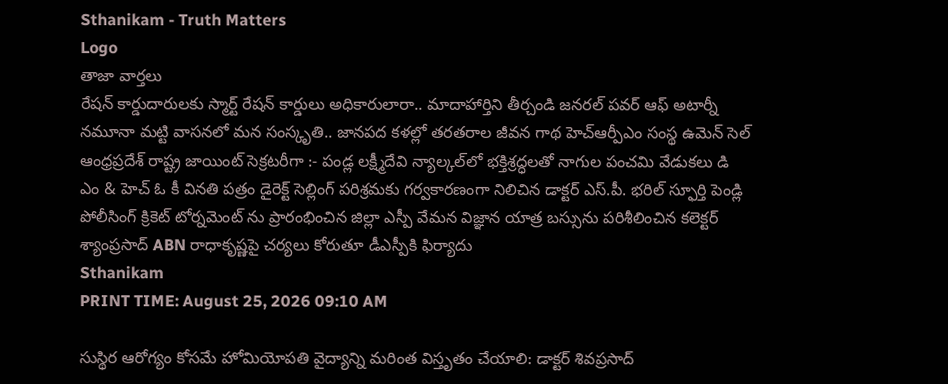Sthanikam - Truth Matters
Logo
తాజా వార్తలు
రేషన్ కార్డుదారులకు స్మార్ట్ రేషన్ కార్డులు అధికారులారా.. మాదాహార్తిని తీర్చండి జనరల్ పవర్ ఆఫ్ అటార్నీ నమూనా మట్టి వాసనలో మన సంస్కృతి.. జానపద కళల్లో తరతరాల జీవన గాథ హెచ్ఆర్పీఎం సంస్థ ఉమెన్ సెల్ ఆంధ్రప్రదేశ్ రాష్ట్ర జాయింట్ సెక్రటరీగా :- పండ్ల లక్ష్మీదేవి న్యాల్కల్‌లో భక్తిశ్రద్ధలతో నాగుల పంచమి వేడుకలు డి ఎం & హెచ్ ఓ కీ వినతి పత్రం డైరెక్ట్ సెల్లింగ్ పరిశ్రమకు గర్వకారణంగా నిలిచిన డాక్టర్ ఎస్.పీ. భరిల్ స్ఫూర్తి పెండ్లి పోలీసింగ్ క్రికెట్ టోర్నమెంట్ ను ప్రారంభించిన జిల్లా ఎస్పీ వేమన విజ్ఞాన యాత్ర బస్సును పరిశీలించిన కలెక్టర్ శ్యాంప్రసాద్ ABN రాధాకృష్ణపై చర్యలు కోరుతూ డీఎస్పీకి ఫిర్యాదు
Sthanikam
PRINT TIME: August 25, 2026 09:10 AM

సుస్థిర ఆరోగ్యం కోసమే హోమియోపతి వైద్యాన్ని మరింత విస్తృతం చేయాలి: డాక్టర్‌ శివప్రసాద్‌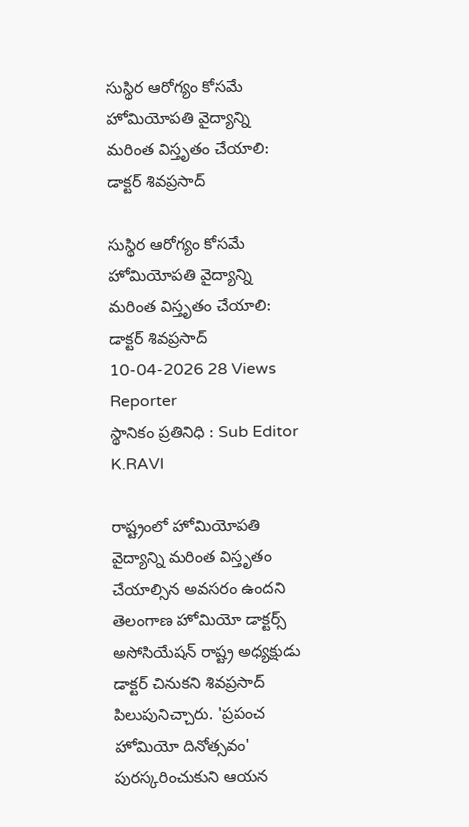సుస్థిర ఆరోగ్యం కోసమే హోమియోపతి వైద్యాన్ని మరింత విస్తృతం చేయాలి: డాక్టర్‌ శివప్రసాద్‌

సుస్థిర ఆరోగ్యం కోసమే హోమియోపతి వైద్యాన్ని మరింత విస్తృతం చేయాలి: డాక్టర్‌ శివప్రసాద్‌
10-04-2026 28 Views
Reporter
స్థానికం ప్రతినిధి : Sub Editor
K.RAVI

రాష్ట్రంలో హోమియోపతి వైద్యాన్ని మరింత విస్తృతం చేయాల్సిన అవసరం ఉందని తెలంగాణ హోమియో డాక్టర్స్ అసోసియేషన్ రాష్ట్ర అధ్యక్షుడు డాక్టర్‌ చినుకని శివప్రసాద్‌ పిలుపునిచ్చారు. 'ప్రపంచ హోమియో దినోత్సవం' పురస్కరించుకుని ఆయన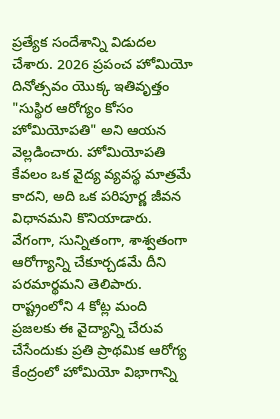ప్రత్యేక సందేశాన్ని విడుదల చేశారు. 2026 ప్రపంచ హోమియో దినోత్సవం యొక్క ఇతివృత్తం "సుస్థిర ఆరోగ్యం కోసం హోమియోపతి" అని ఆయన వెల్లడించారు. హోమియోపతి కేవలం ఒక వైద్య వ్యవస్థ మాత్రమే కాదని, అది ఒక పరిపూర్ణ జీవన విధానమని కొనియాడారు. వేగంగా, సున్నితంగా, శాశ్వతంగా ఆరోగ్యాన్ని చేకూర్చడమే దీని పరమార్థమని తెలిపారు. రాష్ట్రంలోని 4 కోట్ల మంది ప్రజలకు ఈ వైద్యాన్ని చేరువ చేసేందుకు ప్రతి ప్రాథమిక ఆరోగ్య కేంద్రంలో హోమియో విభాగాన్ని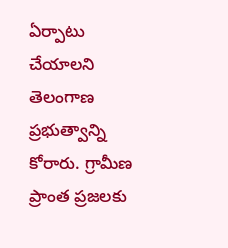ఏర్పాటు చేయాలని తెలంగాణ ప్రభుత్వాన్ని కోరారు. గ్రామీణ ప్రాంత ప్రజలకు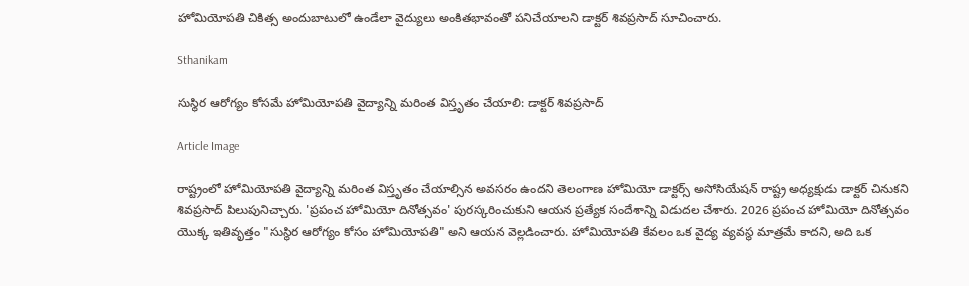హోమియోపతి చికిత్స అందుబాటులో ఉండేలా వైద్యులు అంకితభావంతో పనిచేయాలని డాక్టర్‌ శివప్రసాద్‌ సూచించారు.

Sthanikam

సుస్థిర ఆరోగ్యం కోసమే హోమియోపతి వైద్యాన్ని మరింత విస్తృతం చేయాలి: డాక్టర్‌ శివప్రసాద్‌

Article Image

రాష్ట్రంలో హోమియోపతి వైద్యాన్ని మరింత విస్తృతం చేయాల్సిన అవసరం ఉందని తెలంగాణ హోమియో డాక్టర్స్ అసోసియేషన్ రాష్ట్ర అధ్యక్షుడు డాక్టర్‌ చినుకని శివప్రసాద్‌ పిలుపునిచ్చారు. 'ప్రపంచ హోమియో దినోత్సవం' పురస్కరించుకుని ఆయన ప్రత్యేక సందేశాన్ని విడుదల చేశారు. 2026 ప్రపంచ హోమియో దినోత్సవం యొక్క ఇతివృత్తం "సుస్థిర ఆరోగ్యం కోసం హోమియోపతి" అని ఆయన వెల్లడించారు. హోమియోపతి కేవలం ఒక వైద్య వ్యవస్థ మాత్రమే కాదని, అది ఒక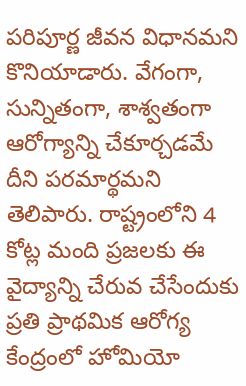పరిపూర్ణ జీవన విధానమని కొనియాడారు. వేగంగా, సున్నితంగా, శాశ్వతంగా ఆరోగ్యాన్ని చేకూర్చడమే దీని పరమార్థమని తెలిపారు. రాష్ట్రంలోని 4 కోట్ల మంది ప్రజలకు ఈ వైద్యాన్ని చేరువ చేసేందుకు ప్రతి ప్రాథమిక ఆరోగ్య కేంద్రంలో హోమియో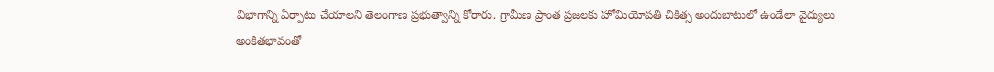విభాగాన్ని ఏర్పాటు చేయాలని తెలంగాణ ప్రభుత్వాన్ని కోరారు. గ్రామీణ ప్రాంత ప్రజలకు హోమియోపతి చికిత్స అందుబాటులో ఉండేలా వైద్యులు అంకితభావంతో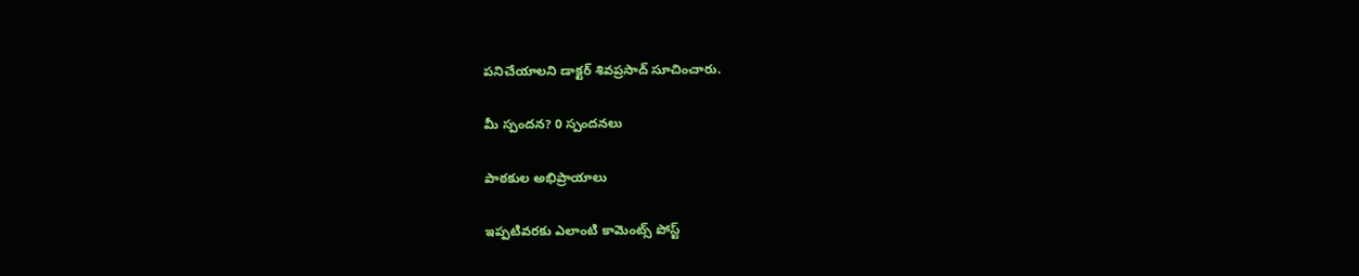పనిచేయాలని డాక్టర్‌ శివప్రసాద్‌ సూచించారు.

మీ స్పందన? 0 స్పందనలు

పాఠకుల అభిప్రాయాలు

ఇప్పటివరకు ఎలాంటి కామెంట్స్ పోస్ట్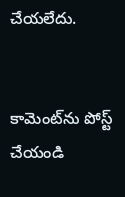చేయలేదు.


కామెంట్‌ను పోస్ట్ చేయండి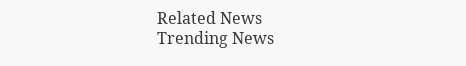Related News
Trending News